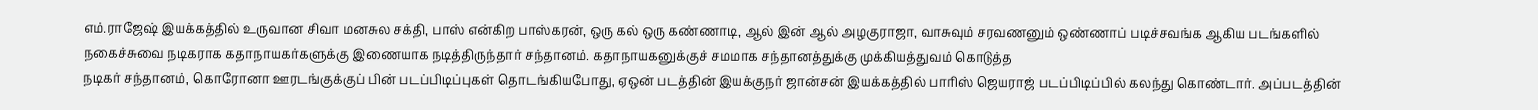எம்.ராஜேஷ் இயக்கத்தில் உருவான சிவா மனசுல சக்தி, பாஸ் என்கிற பாஸ்கரன், ஒரு கல் ஒரு கண்ணாடி, ஆல் இன் ஆல் அழகுராஜா, வாசுவும் சரவணனும் ஒண்ணாப் படிச்சவங்க ஆகிய படங்களில் நகைச்சுவை நடிகராக கதாநாயகர்களுக்கு இணையாக நடித்திருந்தார் சந்தானம். கதாநாயகனுக்குச் சமமாக சந்தானத்துக்கு முக்கியத்துவம் கொடுத்த
நடிகர் சந்தானம், கொரோனா ஊரடங்குக்குப் பின் படப்பிடிப்புகள் தொடங்கியபோது, ஏஒன் படத்தின் இயக்குநர் ஜான்சன் இயக்கத்தில் பாரிஸ் ஜெயராஜ் படப்பிடிப்பில் கலந்து கொண்டார். அப்படத்தின்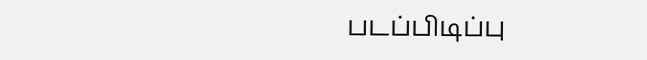படப்பிடிப்பு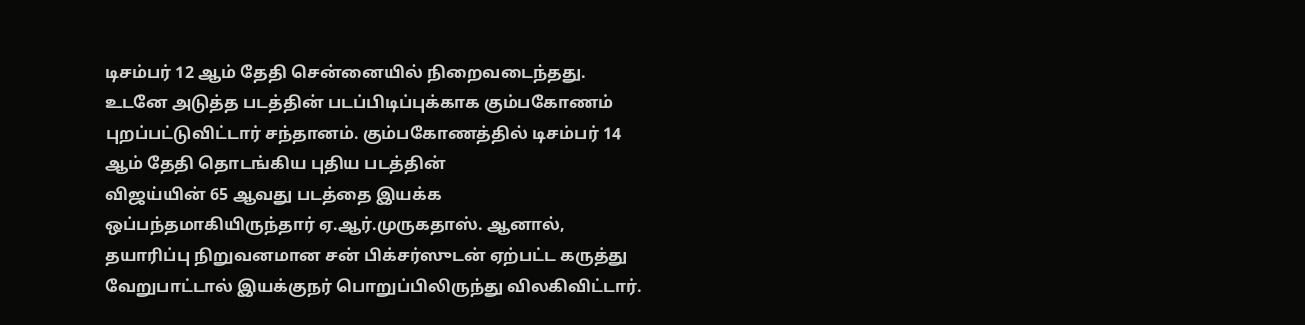டிசம்பர் 12 ஆம் தேதி சென்னையில் நிறைவடைந்தது. உடனே அடுத்த படத்தின் படப்பிடிப்புக்காக கும்பகோணம் புறப்பட்டுவிட்டார் சந்தானம். கும்பகோணத்தில் டிசம்பர் 14 ஆம் தேதி தொடங்கிய புதிய படத்தின்
விஜய்யின் 65 ஆவது படத்தை இயக்க ஒப்பந்தமாகியிருந்தார் ஏ.ஆர்.முருகதாஸ். ஆனால், தயாரிப்பு நிறுவனமான சன் பிக்சர்ஸுடன் ஏற்பட்ட கருத்து வேறுபாட்டால் இயக்குநர் பொறுப்பிலிருந்து விலகிவிட்டார்.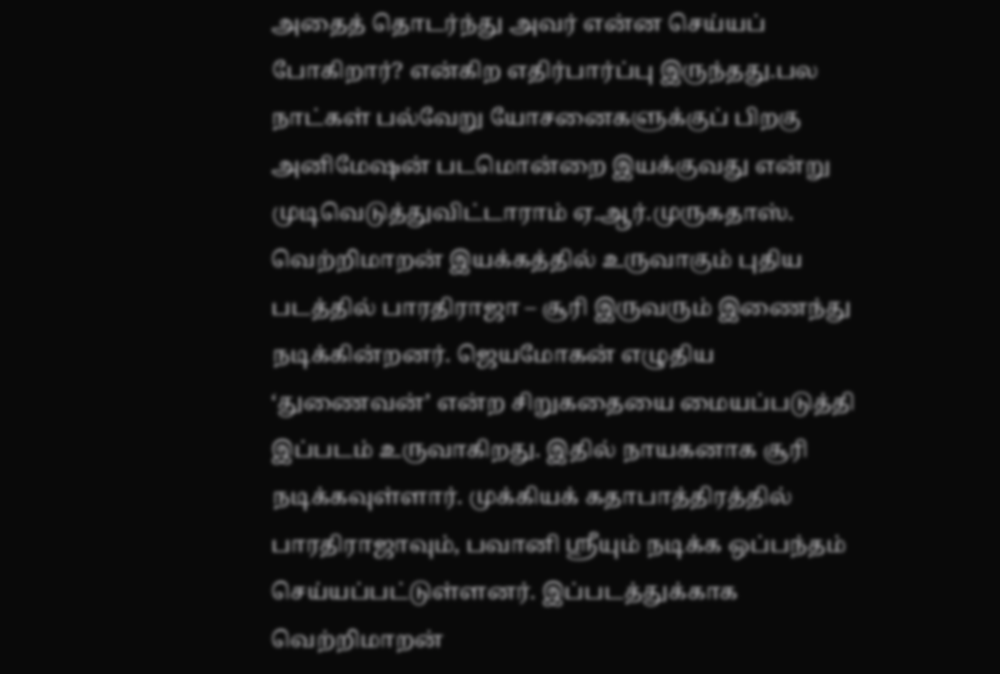அதைத் தொடர்ந்து அவர் என்ன செய்யப் போகிறார்? என்கிற எதிர்பார்ப்பு இருந்தது.பல நாட்கள் பல்வேறு யோசனைகளுக்குப் பிறகு அனிமேஷன் படமொன்றை இயக்குவது என்று முடிவெடுத்துவிட்டாராம் ஏ.ஆர்.முருகதாஸ்.
வெற்றிமாறன் இயக்கத்தில் உருவாகும் புதிய படத்தில் பாரதிராஜா – சூரி இருவரும் இணைந்து நடிக்கின்றனர். ஜெயமோகன் எழுதிய ‘துணைவன்’ என்ற சிறுகதையை மையப்படுத்தி இப்படம் உருவாகிறது. இதில் நாயகனாக சூரி நடிக்கவுள்ளார். முக்கியக் கதாபாத்திரத்தில் பாரதிராஜாவும், பவானி ஸ்ரீயும் நடிக்க ஒப்பந்தம் செய்யப்பட்டுள்ளனர். இப்படத்துக்காக வெற்றிமாறன்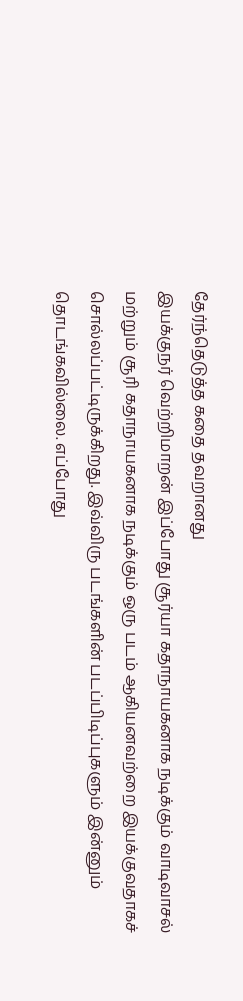தேர்ந்தெடுத்த கதை தவறானது
இயக்குநர் வெற்றிமாறன் இப்போது சூர்யா கதாநாயகனாக நடிக்கும் வாடிவாசல் மற்றும் சூரி கதாநாயகனாக நடிக்கும் ஒரு படம் ஆகியனவற்றை இயக்குவதாகச் சொல்லப்பட்டிருக்கிறது. இவ்விரு படங்களின் படப்பிடிப்புகளும் இன்னும் தொடங்கவில்லை. எப்போது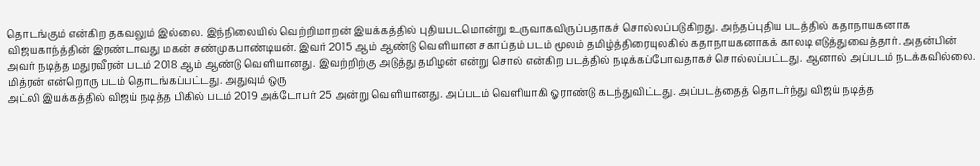தொடங்கும் என்கிற தகவலும் இல்லை. இந்நிலையில் வெற்றிமாறன் இயக்கத்தில் புதியபடமொன்று உருவாகவிருப்பதாகச் சொல்லப்படுகிறது. அந்தப்புதிய படத்தில் கதாநாயகனாக
விஜயகாந்த்தின் இரண்டாவது மகன் சண்முகபாண்டியன். இவர் 2015 ஆம் ஆண்டு வெளியான சகாப்தம் படம் மூலம் தமிழ்த்திரையுலகில் கதாநாயகனாகக் காலடி எடுத்துவைத்தார். அதன்பின் அவர் நடித்த மதுரவீரன் படம் 2018 ஆம் ஆண்டு வெளியானது. இவற்றிற்கு அடுத்து தமிழன் என்று சொல் என்கிற படத்தில் நடிக்கப்போவதாகச் சொல்லப்பட்டது. ஆனால் அப்படம் நடக்கவில்லை. மித்ரன் என்றொரு படம் தொடங்கப்பட்டது. அதுவும் ஒரு
அட்லி இயக்கத்தில் விஜய் நடித்த பிகில் படம் 2019 அக்டோபர் 25 அன்று வெளியானது. அப்படம் வெளியாகி ஓராண்டு கடந்துவிட்டது. அப்படத்தைத் தொடர்ந்து விஜய் நடித்த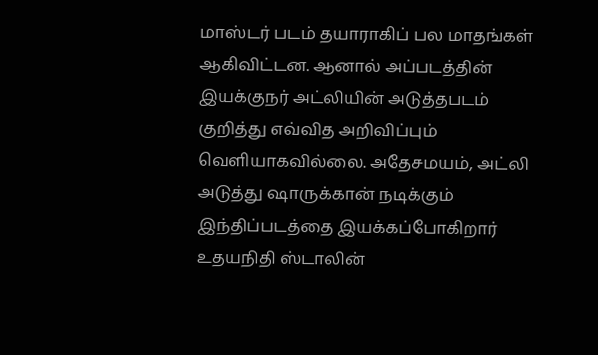மாஸ்டர் படம் தயாராகிப் பல மாதங்கள் ஆகிவிட்டன. ஆனால் அப்படத்தின் இயக்குநர் அட்லியின் அடுத்தபடம் குறித்து எவ்வித அறிவிப்பும் வெளியாகவில்லை. அதேசமயம், அட்லி அடுத்து ஷாருக்கான் நடிக்கும் இந்திப்படத்தை இயக்கப்போகிறார்
உதயநிதி ஸ்டாலின்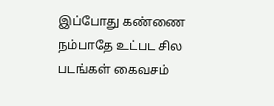இப்போது கண்ணை நம்பாதே உட்பட சில படங்கள் கைவசம்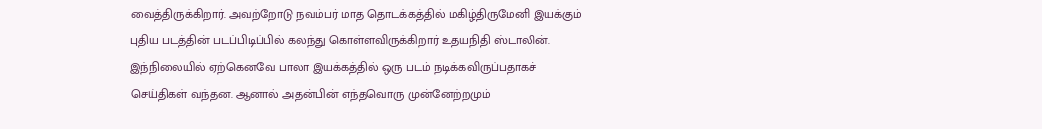வைத்திருக்கிறார். அவற்றோடு நவம்பர் மாத தொடக்கத்தில் மகிழ்திருமேனி இயக்கும் புதிய படத்தின் படப்பிடிப்பில் கலந்து கொள்ளவிருக்கிறார் உதயநிதி ஸ்டாலின். இந்நிலையில் ஏற்கெனவே பாலா இயக்கத்தில் ஒரு படம் நடிக்கவிருப்பதாகச் செய்திகள் வந்தன. ஆனால் அதன்பின் எந்தவொரு முன்னேற்றமும்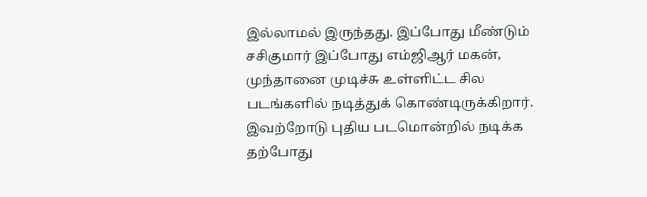இல்லாமல் இருந்தது. இப்போது மீண்டும்
சசிகுமார் இப்போது எம்ஜிஆர் மகன், முந்தானை முடிச்சு உள்ளிட்ட சில படங்களில் நடித்துக் கொண்டிருக்கிறார். இவற்றோடு புதிய படமொன்றில் நடிக்க தற்போது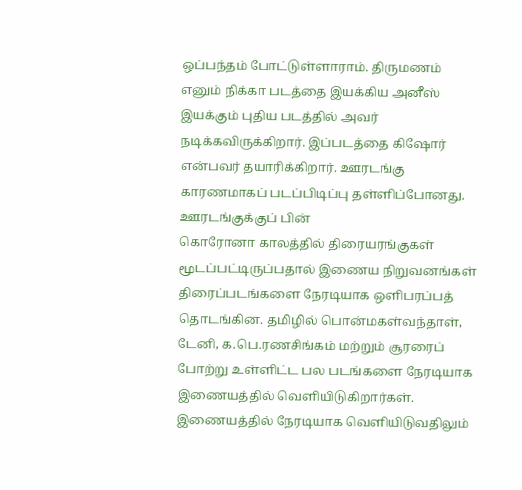ஒப்பந்தம் போட்டுள்ளாராம். திருமணம் எனும் நிக்கா படத்தை இயக்கிய அனீஸ் இயக்கும் புதிய படத்தில் அவர் நடிக்கவிருக்கிறார். இப்படத்தை கிஷோர் என்பவர் தயாரிக்கிறார். ஊரடங்கு காரணமாகப் படப்பிடிப்பு தள்ளிப்போனது. ஊரடங்குக்குப் பின்
கொரோனா காலத்தில் திரையரங்குகள் மூடப்பட்டிருப்பதால் இணைய நிறுவனங்கள் திரைப்படங்களை நேரடியாக ஒளிபரப்பத் தொடங்கின. தமிழில் பொன்மகள்வந்தாள், டேனி, க.பெ.ரணசிங்கம் மற்றும் சூரரைப் போற்று உள்ளிட்ட பல படங்களை நேரடியாக இணையத்தில் வெளியிடுகிறார்கள். இணையத்தில் நேரடியாக வெளியிடுவதிலும்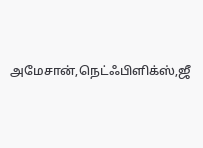அமேசான்,நெட்ஃபிளிக்ஸ்,ஜீ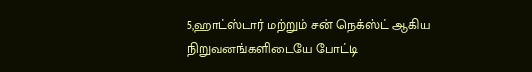5,ஹாட்ஸ்டார் மற்றும் சன் நெக்ஸ்ட் ஆகிய நிறுவனங்களிடையே போட்டி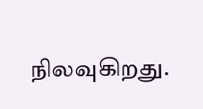நிலவுகிறது.